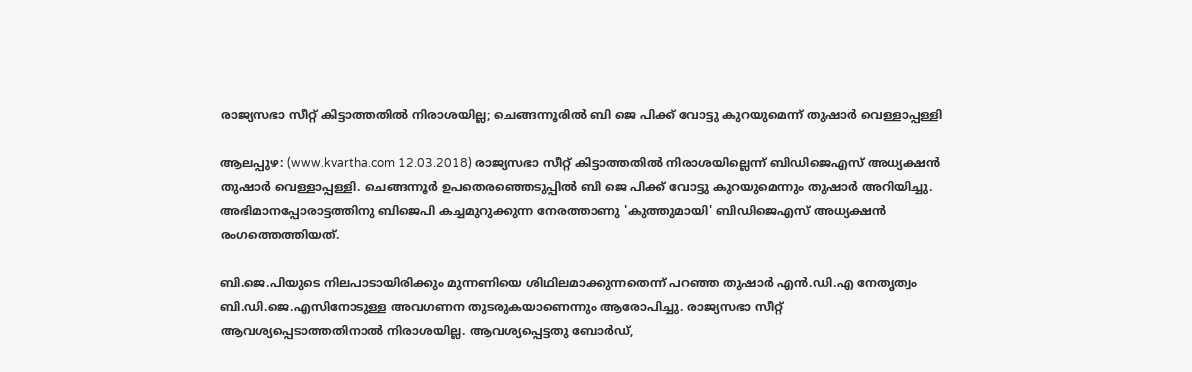രാജ്യസഭാ സീറ്റ് കിട്ടാത്തതില്‍ നിരാശയില്ല; ചെങ്ങന്നൂരില്‍ ബി ജെ പിക്ക് വോട്ടു കുറയുമെന്ന് തുഷാര്‍ വെള്ളാപ്പള്ളി

ആലപ്പുഴ: (www.kvartha.com 12.03.2018) രാജ്യസഭാ സീറ്റ് കിട്ടാത്തതില്‍ നിരാശയില്ലെന്ന് ബിഡിജെഎസ് അധ്യക്ഷന്‍ തുഷാര്‍ വെള്ളാപ്പള്ളി. ചെങ്ങന്നൂര്‍ ഉപതെരഞ്ഞെടുപ്പില്‍ ബി ജെ പിക്ക് വോട്ടു കുറയുമെന്നും തുഷാര്‍ അറിയിച്ചു. അഭിമാനപ്പോരാട്ടത്തിനു ബിജെപി കച്ചമുറുക്കുന്ന നേരത്താണു 'കുത്തുമായി' ബിഡിജെഎസ് അധ്യക്ഷന്‍ രംഗത്തെത്തിയത്.

ബി.ജെ.പിയുടെ നിലപാടായിരിക്കും മുന്നണിയെ ശിഥിലമാക്കുന്നതെന്ന് പറഞ്ഞ തുഷാര്‍ എന്‍.ഡി.എ നേതൃത്വം ബി.ഡി.ജെ.എസിനോടുള്ള അവഗണന തുടരുകയാണെന്നും ആരോപിച്ചു. രാജ്യസഭാ സീറ്റ് ആവശ്യപ്പെടാത്തതിനാല്‍ നിരാശയില്ല. ആവശ്യപ്പെട്ടതു ബോര്‍ഡ്,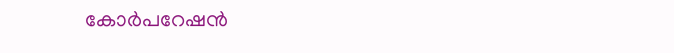കോര്‍പറേഷന്‍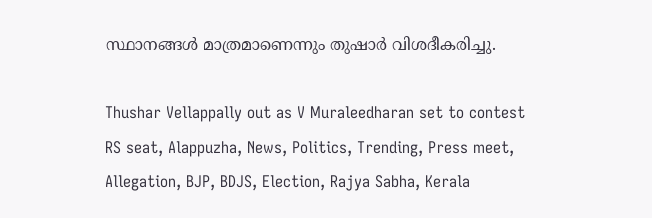സ്ഥാനങ്ങള്‍ മാത്രമാണെന്നും തുഷാര്‍ വിശദീകരിച്ചു.

Thushar Vellappally out as V Muraleedharan set to contest RS seat, Alappuzha, News, Politics, Trending, Press meet, Allegation, BJP, BDJS, Election, Rajya Sabha, Kerala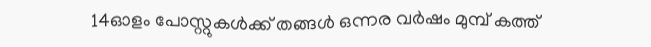14ഓളം പോസ്റ്റുകള്‍ക്ക് തങ്ങള്‍ ഒന്നര വര്‍ഷം മുമ്പ് കത്ത്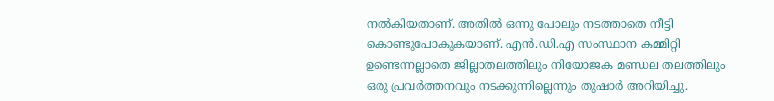നല്‍കിയതാണ്. അതില്‍ ഒന്നു പോലും നടത്താതെ നീട്ടി കൊണ്ടുപോകുകയാണ്. എന്‍.ഡി.എ സംസ്ഥാന കമ്മിറ്റി ഉണ്ടെന്നല്ലാതെ ജില്ലാതലത്തിലും നിയോജക മണ്ഡല തലത്തിലും ഒരു പ്രവര്‍ത്തനവും നടക്കുന്നില്ലെന്നും തുഷാര്‍ അറിയിച്ചു.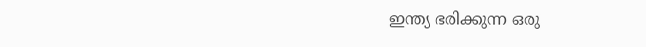ഇന്ത്യ ഭരിക്കുന്ന ഒരു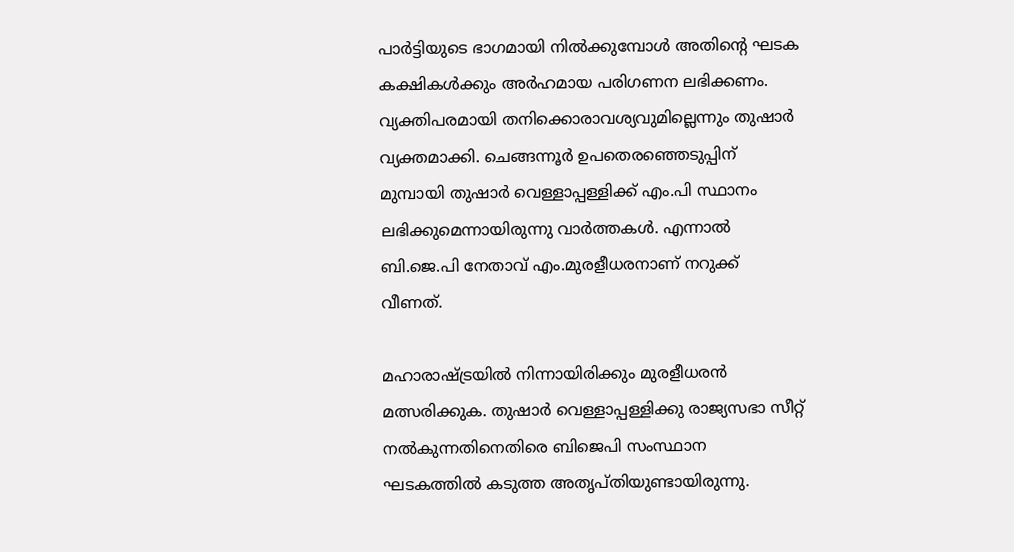പാര്‍ട്ടിയുടെ ഭാഗമായി നില്‍ക്കുമ്പോള്‍ അതിന്റെ ഘടക കക്ഷികള്‍ക്കും അര്‍ഹമായ പരിഗണന ലഭിക്കണം. വ്യക്തിപരമായി തനിക്കൊരാവശ്യവുമില്ലെന്നും തുഷാര്‍ വ്യക്തമാക്കി. ചെങ്ങന്നൂര്‍ ഉപതെരഞ്ഞെടുപ്പിന് മുമ്പായി തുഷാര്‍ വെള്ളാപ്പള്ളിക്ക് എം.പി സ്ഥാനം ലഭിക്കുമെന്നായിരുന്നു വാര്‍ത്തകള്‍. എന്നാല്‍ ബി.ജെ.പി നേതാവ് എം.മുരളീധരനാണ് നറുക്ക് വീണത്.

മഹാരാഷ്ട്രയില്‍ നിന്നായിരിക്കും മുരളീധരന്‍ മത്സരിക്കുക. തുഷാര്‍ വെള്ളാപ്പള്ളിക്കു രാജ്യസഭാ സീറ്റ് നല്‍കുന്നതിനെതിരെ ബിജെപി സംസ്ഥാന ഘടകത്തില്‍ കടുത്ത അതൃപ്തിയുണ്ടായിരുന്നു.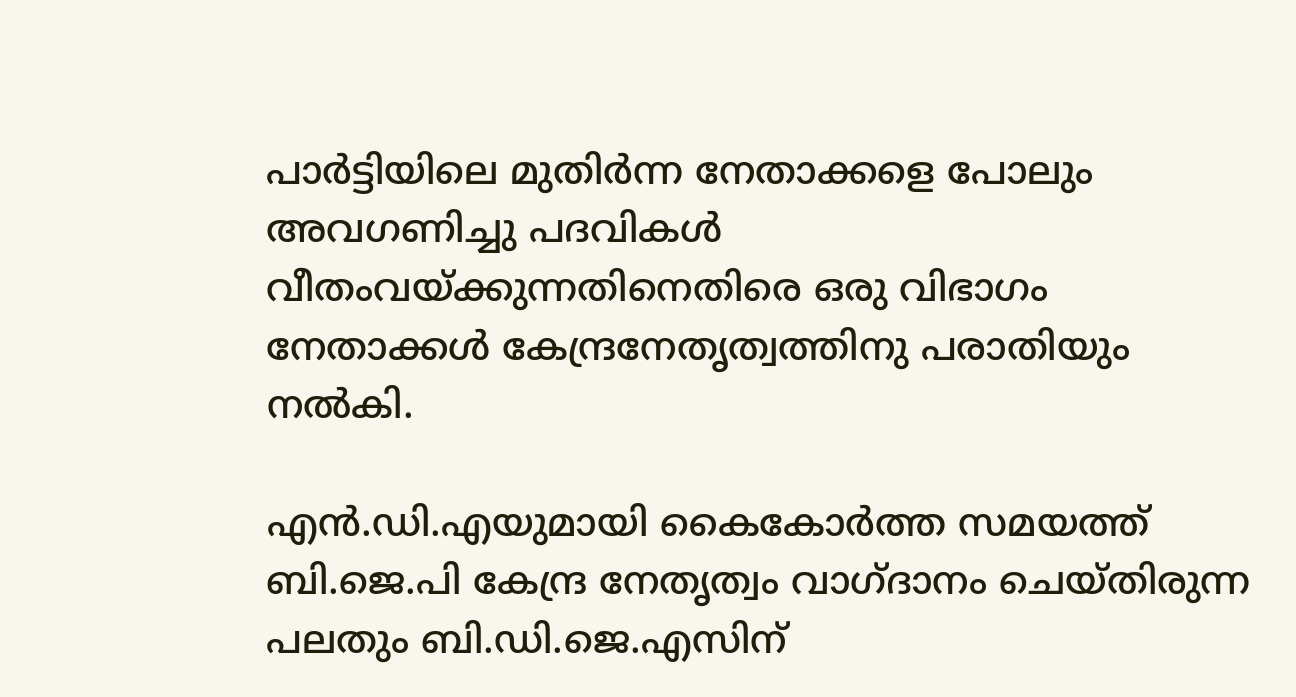പാര്‍ട്ടിയിലെ മുതിര്‍ന്ന നേതാക്കളെ പോലും അവഗണിച്ചു പദവികള്‍ വീതംവയ്ക്കുന്നതിനെതിരെ ഒരു വിഭാഗം നേതാക്കള്‍ കേന്ദ്രനേതൃത്വത്തിനു പരാതിയും നല്‍കി.

എന്‍.ഡി.എയുമായി കൈകോര്‍ത്ത സമയത്ത് ബി.ജെ.പി കേന്ദ്ര നേതൃത്വം വാഗ്ദാനം ചെയ്തിരുന്ന പലതും ബി.ഡി.ജെ.എസിന്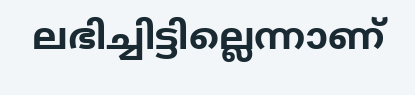ലഭിച്ചിട്ടില്ലെന്നാണ്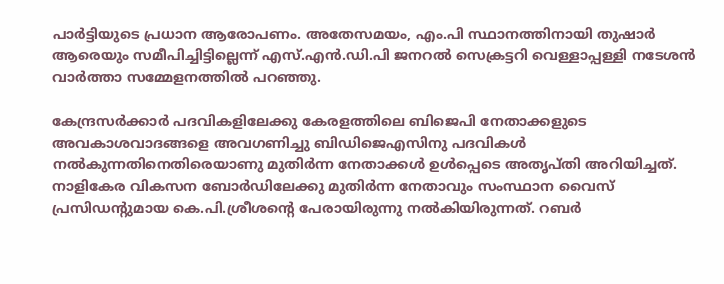പാര്‍ട്ടിയുടെ പ്രധാന ആരോപണം. അതേസമയം, എം.പി സ്ഥാനത്തിനായി തുഷാര്‍ ആരെയും സമീപിച്ചിട്ടില്ലെന്ന് എസ്.എന്‍.ഡി.പി ജനറല്‍ സെക്രട്ടറി വെള്ളാപ്പള്ളി നടേശന്‍ വാര്‍ത്താ സമ്മേളനത്തില്‍ പറഞ്ഞു.

കേന്ദ്രസര്‍ക്കാര്‍ പദവികളിലേക്കു കേരളത്തിലെ ബിജെപി നേതാക്കളുടെ അവകാശവാദങ്ങളെ അവഗണിച്ചു ബിഡിജെഎസിനു പദവികള്‍ നല്‍കുന്നതിനെതിരെയാണു മുതിര്‍ന്ന നേതാക്കള്‍ ഉള്‍പ്പെടെ അതൃപ്തി അറിയിച്ചത്. നാളികേര വികസന ബോര്‍ഡിലേക്കു മുതിര്‍ന്ന നേതാവും സംസ്ഥാന വൈസ് പ്രസിഡന്റുമായ കെ.പി.ശ്രീശന്റെ പേരായിരുന്നു നല്‍കിയിരുന്നത്. റബര്‍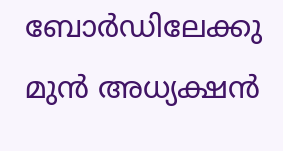ബോര്‍ഡിലേക്കു മുന്‍ അധ്യക്ഷന്‍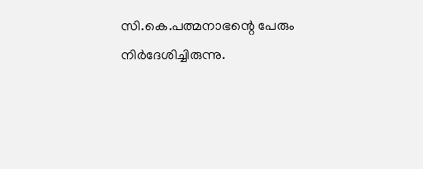സി.കെ.പത്മനാഭന്റെ പേരും നിര്‍ദേശിച്ചിരുന്നു.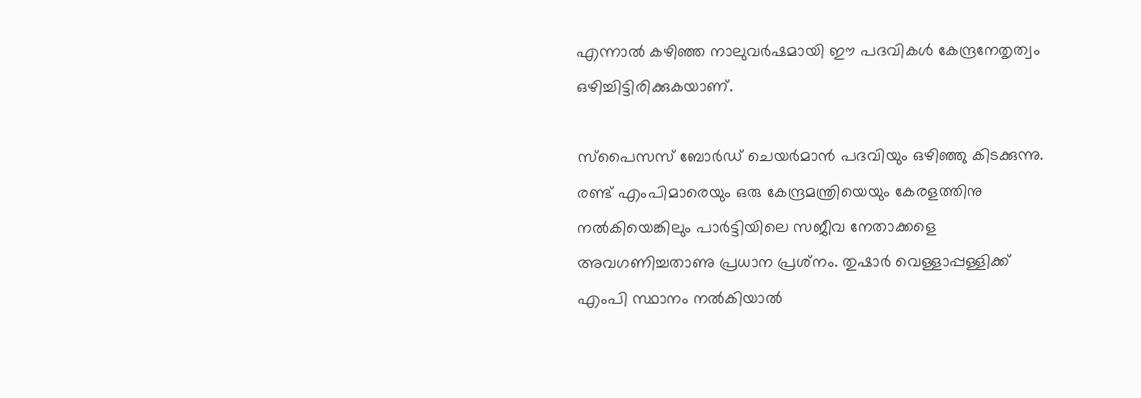എന്നാല്‍ കഴിഞ്ഞ നാലുവര്‍ഷമായി ഈ പദവികള്‍ കേന്ദ്രനേതൃത്വം ഒഴിച്ചിട്ടിരിക്കുകയാണ്.

സ്‌പൈസസ് ബോര്‍ഡ് ചെയര്‍മാന്‍ പദവിയും ഒഴിഞ്ഞു കിടക്കുന്നു. രണ്ട് എംപിമാരെയും ഒരു കേന്ദ്രമന്ത്രിയെയും കേരളത്തിനു നല്‍കിയെങ്കിലും പാര്‍ട്ടിയിലെ സജീവ നേതാക്കളെ അവഗണിച്ചതാണു പ്രധാന പ്രശ്‌നം. തുഷാര്‍ വെള്ളാപ്പള്ളിക്ക് എംപി സ്ഥാനം നല്‍കിയാല്‍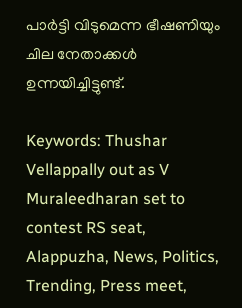പാര്‍ട്ടി വിടുമെന്ന ഭീഷണിയും ചില നേതാക്കള്‍ ഉന്നയിച്ചിട്ടുണ്ട്.

Keywords: Thushar Vellappally out as V Muraleedharan set to contest RS seat, Alappuzha, News, Politics, Trending, Press meet,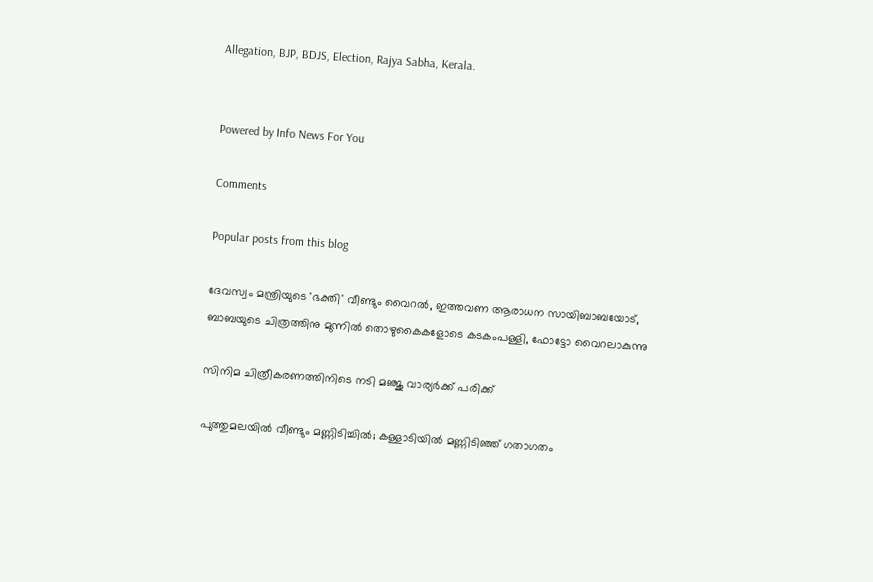Allegation, BJP, BDJS, Election, Rajya Sabha, Kerala.


Powered by Info News For You

Comments

Popular posts from this blog

ദേവസ്വം മന്ത്രിയുടെ 'ഭക്തി' വീണ്ടും വൈറല്‍, ഇത്തവണ ആരാധന സായിബാബയോട്, ബാബയുടെ ചിത്രത്തിനു മുന്നില്‍ തൊഴുകൈകളോടെ കടകംപള്ളി, ഫോട്ടോ വൈറലാകുന്നു

സിനിമ ചിത്രീകരണത്തിനിടെ നടി മഞ്ജു വാര്യര്‍ക്ക് പരിക്ക്

പുത്തുമലയില്‍ വീണ്ടും മണ്ണിടിച്ചില്‍; കള്ളാടിയില്‍ മണ്ണിടിഞ്ഞ് ഗതാഗതം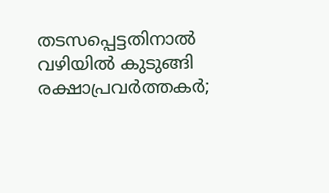തടസപ്പെട്ടതിനാല്‍ വഴിയില്‍ കുടുങ്ങി രക്ഷാപ്രവര്‍ത്തകര്‍;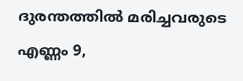ദുരന്തത്തില്‍ മരിച്ചവരുടെ എണ്ണം 9,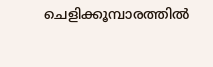ചെളിക്കൂമ്പാരത്തില്‍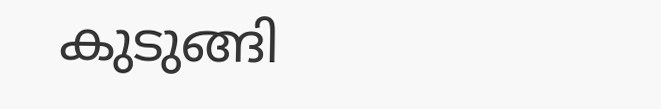കുടുങ്ങി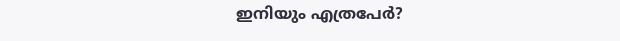ഇനിയും എത്രപേര്‍?